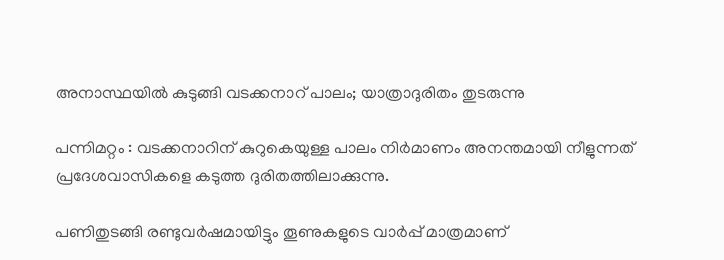അനാസ്ഥയിൽ കുടുങ്ങി വടക്കനാറ് പാലം; യാത്രാദുരിതം തുടരുന്നു

പന്നിമറ്റം : വടക്കനാറിന് കുറുകെയുള്ള പാലം നിർമാണം അനന്തമായി നീളുന്നത് പ്രദേശവാസികളെ കടുത്ത ദുരിതത്തിലാക്കുന്നു.

പണിതുടങ്ങി രണ്ടുവർഷമായിട്ടും തൂണുകളുടെ വാർപ്പ് മാത്രമാണ്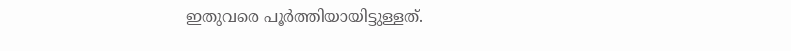ഇതുവരെ പൂർത്തിയായിട്ടുള്ളത്.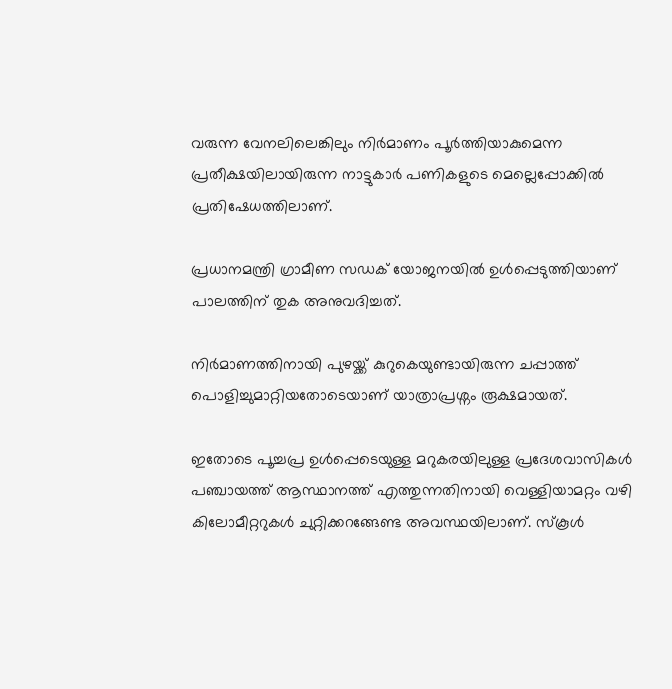വരുന്ന വേനലിലെങ്കിലും നിർമാണം പൂർത്തിയാകുമെന്ന പ്രതീക്ഷയിലായിരുന്ന നാട്ടുകാർ പണികളുടെ മെല്ലെപ്പോക്കിൽ പ്രതിഷേധത്തിലാണ്.

പ്രധാനമന്ത്രി ഗ്രാമീണ സഡക് യോജനയിൽ ഉൾപ്പെടുത്തിയാണ് പാലത്തിന് തുക അനുവദിച്ചത്.

നിർമാണത്തിനായി പുഴയ്ക്ക് കുറുകെയുണ്ടായിരുന്ന ചപ്പാത്ത് പൊളിച്ചുമാറ്റിയതോടെയാണ് യാത്രാപ്രശ്നം രൂക്ഷമായത്.

ഇതോടെ പൂച്ചപ്ര ഉൾപ്പെടെയുള്ള മറുകരയിലുള്ള പ്രദേശവാസികൾ പഞ്ചായത്ത് ആസ്ഥാനത്ത് എത്തുന്നതിനായി വെള്ളിയാമറ്റം വഴി കിലോമീറ്ററുകൾ ചുറ്റിക്കറങ്ങേണ്ട അവസ്ഥയിലാണ്. സ്കൂൾ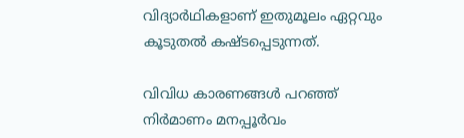വിദ്യാർഥികളാണ് ഇതുമൂലം ഏറ്റവും കൂടുതൽ കഷ്ടപ്പെടുന്നത്.

വിവിധ കാരണങ്ങൾ പറഞ്ഞ് നിർമാണം മനപ്പൂർവം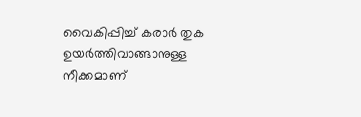വൈകിപ്പിച്ച് കരാർ തുക ഉയർത്തിവാങ്ങാനുള്ള നീക്കമാണ്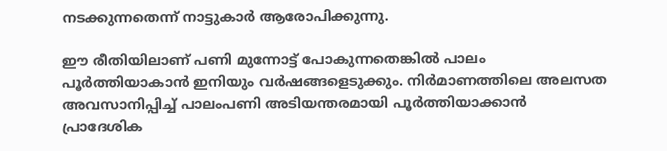നടക്കുന്നതെന്ന് നാട്ടുകാർ ആരോപിക്കുന്നു.

ഈ രീതിയിലാണ് പണി മുന്നോട്ട് പോകുന്നതെങ്കിൽ പാലം പൂർത്തിയാകാൻ ഇനിയും വർഷങ്ങളെടുക്കും. നിർമാണത്തിലെ അലസത അവസാനിപ്പിച്ച് പാലംപണി അടിയന്തരമായി പൂർത്തിയാക്കാൻ പ്രാദേശിക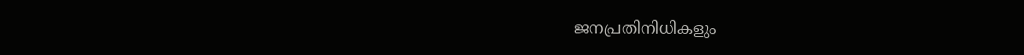ജനപ്രതിനിധികളും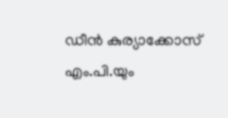ഡീൻ കുര്യാക്കോസ് എം.പി.യും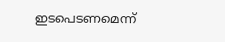ഇടപെടണമെന്ന്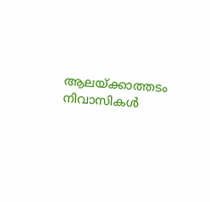ആലയ്ക്കാത്തടം നിവാസികൾ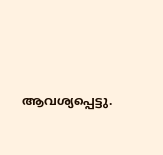ആവശ്യപ്പെട്ടു.